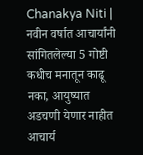Chanakya Niti | नवीन वर्षात आचार्यांनी सांगितलेल्या 5 गोष्टी कधीच मनातून काढू नका, आयुष्यात अडचणी येणार नाहीत
आचार्य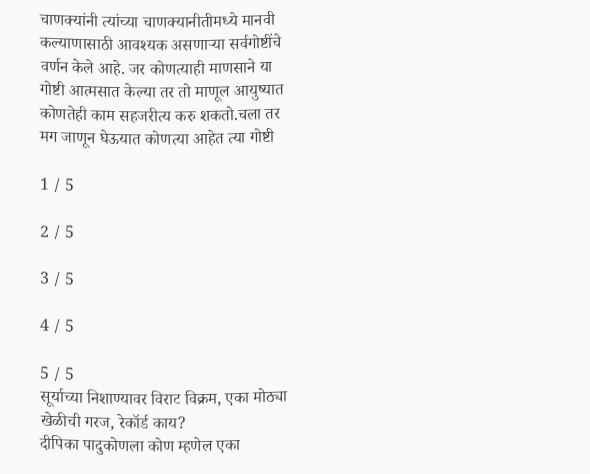चाणक्यांनी त्यांच्या चाणक्यानीतीमध्ये मानवी कल्याणासाठी आवश्यक असणाऱ्या सर्वगोष्टींचे वर्णन केले आहे. जर कोणत्याही माणसाने या गोष्टी आत्मसात केल्या तर तो माणूल आयुष्यात कोणतेही काम सहजरीत्य करु शकतो.चला तर मग जाणून घेऊयात कोणत्या आहेत त्या गोष्टी

1 / 5

2 / 5

3 / 5

4 / 5

5 / 5
सूर्याच्या निशाण्यावर विराट विक्रम, एका मोठ्या खेळीची गरज, रेकॉर्ड काय?
दीपिका पादुकोणला कोण म्हणेल एका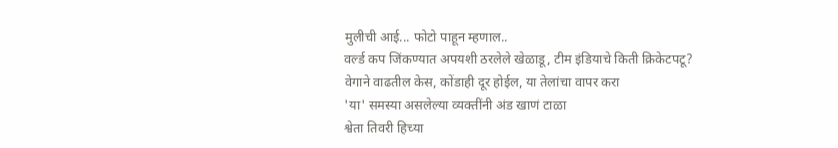मुलीची आई... फोटो पाहून म्हणाल..
वर्ल्ड कप जिंकण्यात अपयशी ठरलेले खेळाडू, टीम इंडियाचे किती क्रिकेटपटू?
वेगाने वाढतील केस, कोंडाही दूर होईल, या तेलांचा वापर करा
'या' समस्या असलेल्या व्यक्तींनी अंड खाणं टाळा
श्वेता तिवरी हिच्या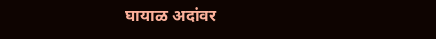घायाळ अदांवर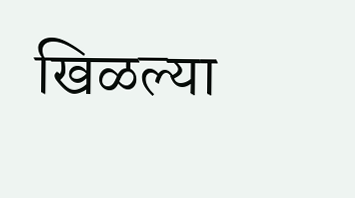खिळल्या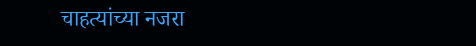चाहत्यांच्या नजरा